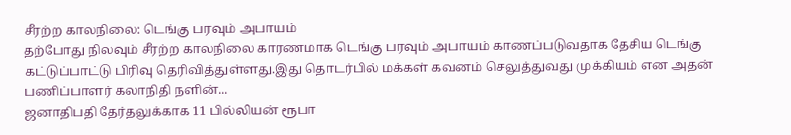சீரற்ற காலநிலை: டெங்கு பரவும் அபாயம்
தற்போது நிலவும் சீரற்ற காலநிலை காரணமாக டெங்கு பரவும் அபாயம் காணப்படுவதாக தேசிய டெங்கு கட்டுப்பாட்டு பிரிவு தெரிவித்துள்ளது.இது தொடர்பில் மக்கள் கவனம் செலுத்துவது முக்கியம் என அதன் பணிப்பாளர் கலாநிதி நளின்...
ஜனாதிபதி தேர்தலுக்காக 11 பில்லியன் ரூபா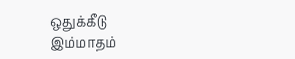ஒதுக்கீடு
இம்மாதம்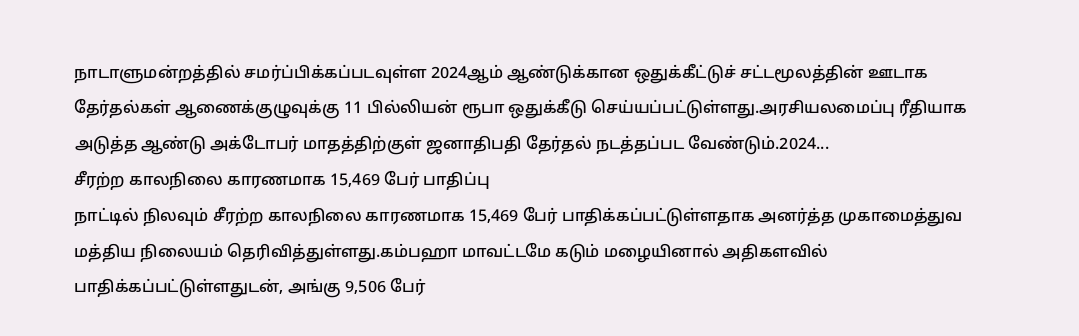நாடாளுமன்றத்தில் சமர்ப்பிக்கப்படவுள்ள 2024ஆம் ஆண்டுக்கான ஒதுக்கீட்டுச் சட்டமூலத்தின் ஊடாக தேர்தல்கள் ஆணைக்குழுவுக்கு 11 பில்லியன் ரூபா ஒதுக்கீடு செய்யப்பட்டுள்ளது.அரசியலமைப்பு ரீதியாக அடுத்த ஆண்டு அக்டோபர் மாதத்திற்குள் ஜனாதிபதி தேர்தல் நடத்தப்பட வேண்டும்.2024...
சீரற்ற காலநிலை காரணமாக 15,469 பேர் பாதிப்பு
நாட்டில் நிலவும் சீரற்ற காலநிலை காரணமாக 15,469 பேர் பாதிக்கப்பட்டுள்ளதாக அனர்த்த முகாமைத்துவ மத்திய நிலையம் தெரிவித்துள்ளது.கம்பஹா மாவட்டமே கடும் மழையினால் அதிகளவில் பாதிக்கப்பட்டுள்ளதுடன், அங்கு 9,506 பேர்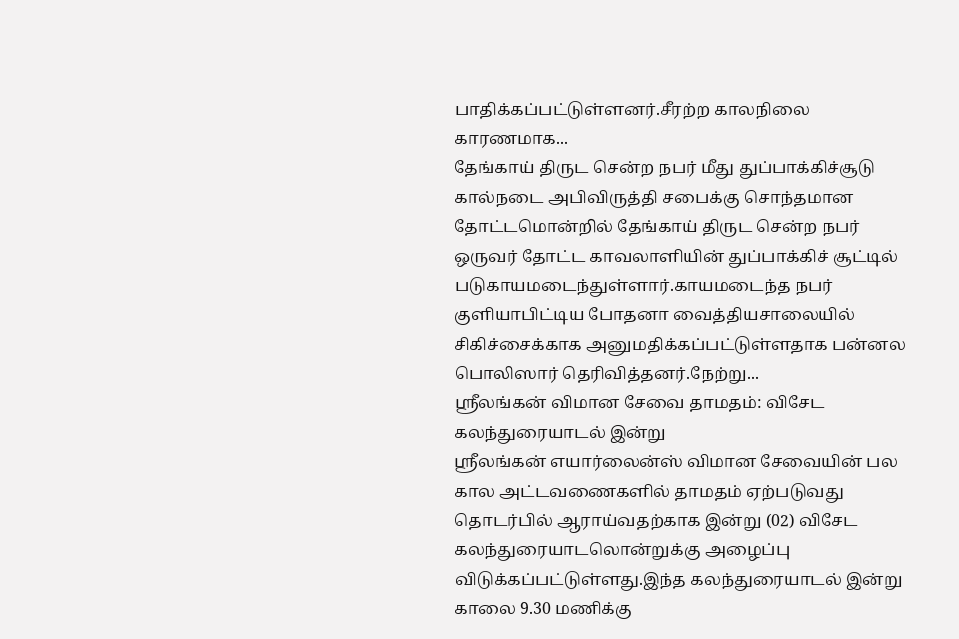பாதிக்கப்பட்டுள்ளனர்.சீரற்ற காலநிலை காரணமாக...
தேங்காய் திருட சென்ற நபர் மீது துப்பாக்கிச்சூடு
கால்நடை அபிவிருத்தி சபைக்கு சொந்தமான தோட்டமொன்றில் தேங்காய் திருட சென்ற நபர் ஒருவர் தோட்ட காவலாளியின் துப்பாக்கிச் சூட்டில் படுகாயமடைந்துள்ளார்.காயமடைந்த நபர் குளியாபிட்டிய போதனா வைத்தியசாலையில் சிகிச்சைக்காக அனுமதிக்கப்பட்டுள்ளதாக பன்னல பொலிஸார் தெரிவித்தனர்.நேற்று...
ஸ்ரீலங்கன் விமான சேவை தாமதம்: விசேட கலந்துரையாடல் இன்று
ஸ்ரீலங்கன் எயார்லைன்ஸ் விமான சேவையின் பல கால அட்டவணைகளில் தாமதம் ஏற்படுவது தொடர்பில் ஆராய்வதற்காக இன்று (02) விசேட கலந்துரையாடலொன்றுக்கு அழைப்பு விடுக்கப்பட்டுள்ளது.இந்த கலந்துரையாடல் இன்று காலை 9.30 மணிக்கு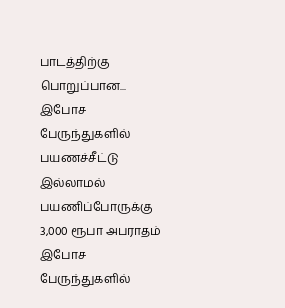பாடத்திற்கு பொறுப்பான...
இபோச பேருந்துகளில் பயணச்சீட்டு இல்லாமல் பயணிப்போருக்கு 3,000 ரூபா அபராதம்
இபோச பேருந்துகளில்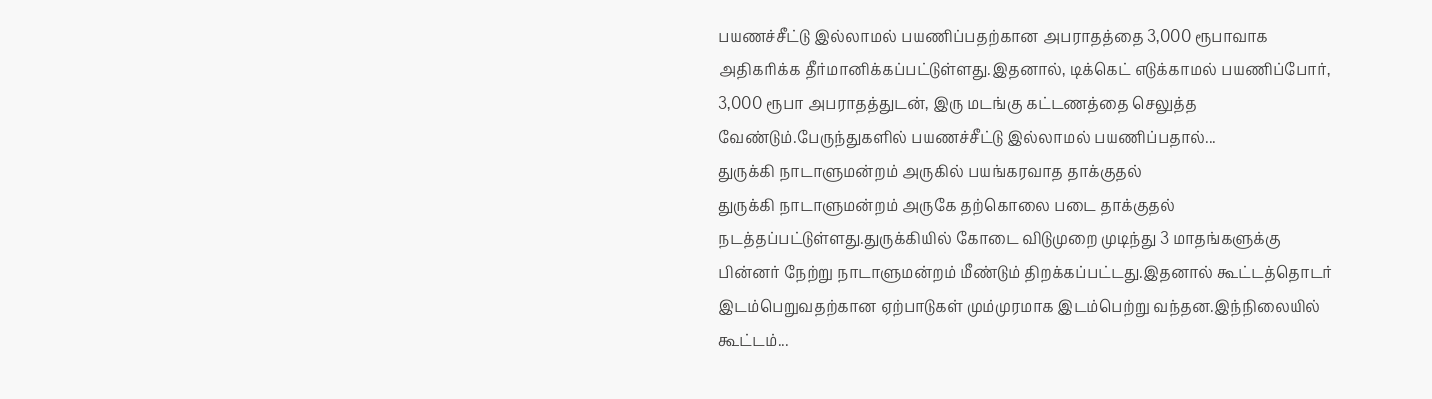பயணச்சீட்டு இல்லாமல் பயணிப்பதற்கான அபராதத்தை 3,000 ரூபாவாக அதிகரிக்க தீர்மானிக்கப்பட்டுள்ளது.இதனால், டிக்கெட் எடுக்காமல் பயணிப்போர், 3,000 ரூபா அபராதத்துடன், இரு மடங்கு கட்டணத்தை செலுத்த வேண்டும்.பேருந்துகளில் பயணச்சீட்டு இல்லாமல் பயணிப்பதால்...
துருக்கி நாடாளுமன்றம் அருகில் பயங்கரவாத தாக்குதல்
துருக்கி நாடாளுமன்றம் அருகே தற்கொலை படை தாக்குதல் நடத்தப்பட்டுள்ளது.துருக்கியில் கோடை விடுமுறை முடிந்து 3 மாதங்களுக்கு பின்னர் நேற்று நாடாளுமன்றம் மீண்டும் திறக்கப்பட்டது.இதனால் கூட்டத்தொடர் இடம்பெறுவதற்கான ஏற்பாடுகள் மும்முரமாக இடம்பெற்று வந்தன.இந்நிலையில் கூட்டம்...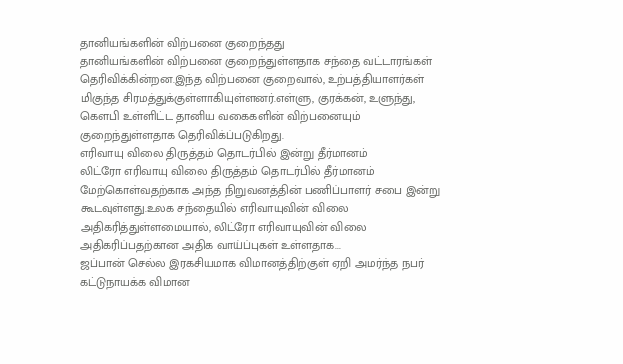தானியங்களின் விற்பனை குறைந்தது
தானியங்களின் விற்பனை குறைந்துள்ளதாக சந்தை வட்டாரங்கள் தெரிவிக்கின்றன.இந்த விற்பனை குறைவால், உற்பத்தியாளர்கள் மிகுந்த சிரமத்துக்குள்ளாகியுள்ளனர்.எள்ளு, குரக்கன், உளுந்து, கௌபி உள்ளிட்ட தானிய வகைகளின் விற்பனையும் குறைந்துள்ளதாக தெரிவிக்ப்படுகிறது.
எரிவாயு விலை திருத்தம் தொடர்பில் இன்று தீர்மானம்
லிட்ரோ எரிவாயு விலை திருத்தம் தொடர்பில் தீர்மானம் மேற்கொள்வதற்காக அந்த நிறுவனத்தின் பணிப்பாளர் சபை இன்று கூடவுள்ளது.உலக சந்தையில் எரிவாயுவின் விலை அதிகரித்துள்ளமையால், லிட்ரோ எரிவாயுவின் விலை அதிகரிப்பதற்கான அதிக வாய்ப்புகள் உள்ளதாக...
ஜப்பான் செல்ல இரகசியமாக விமானத்திற்குள் ஏறி அமர்ந்த நபர்
கட்டுநாயக்க விமான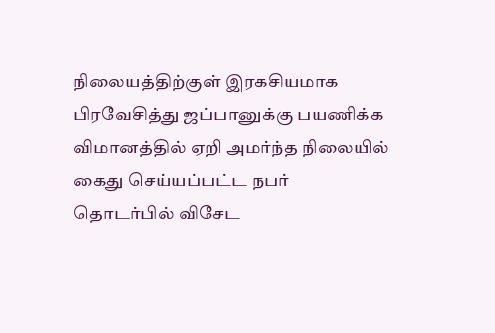நிலையத்திற்குள் இரகசியமாக பிரவேசித்து ஜப்பானுக்கு பயணிக்க விமானத்தில் ஏறி அமர்ந்த நிலையில் கைது செய்யப்பட்ட நபர் தொடர்பில் விசேட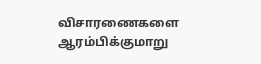விசாரணைகளை ஆரம்பிக்குமாறு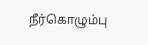நீர்கொழும்பு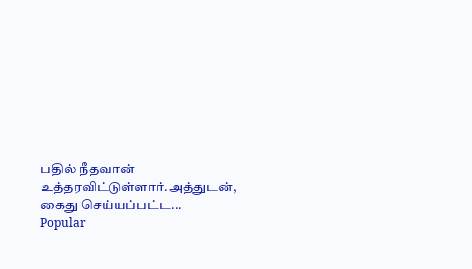பதில் நீதவான் உத்தரவிட்டுள்ளார்.அத்துடன், கைது செய்யப்பட்ட...
Popular